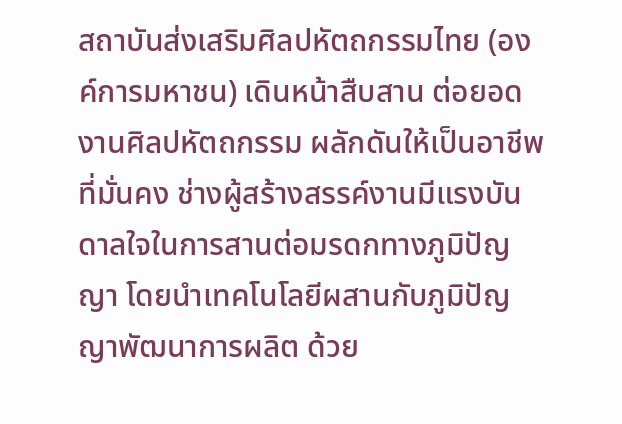สถาบันส่งเสริมศิลปหัตถกรรมไทย (องค์การมหาชน) เดินหน้าสืบสาน ต่อยอดงานศิลปหัตถกรรม ผลักดันให้เป็นอาชีพที่มั่นคง ช่างผู้สร้างสรรค์งานมีแรงบันดาลใจในการสานต่อมรดกทางภูมิปัญญา โดยนำเทคโนโลยีผสานกับภูมิปัญญาพัฒนาการผลิต ด้วย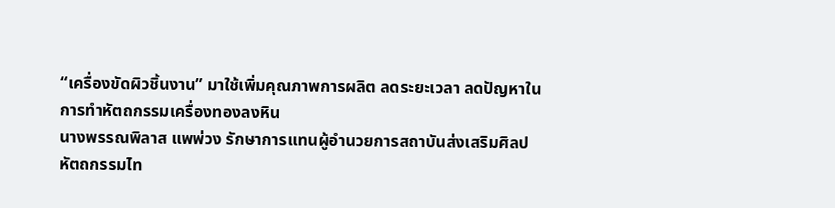“เครื่องขัดผิวชิ้นงาน” มาใช้เพิ่มคุณภาพการผลิต ลดระยะเวลา ลดปัญหาในการทำหัตถกรรมเครื่องทองลงหิน
นางพรรณพิลาส แพพ่วง รักษาการแทนผู้อำนวยการสถาบันส่งเสริมศิลปหัตถกรรมไท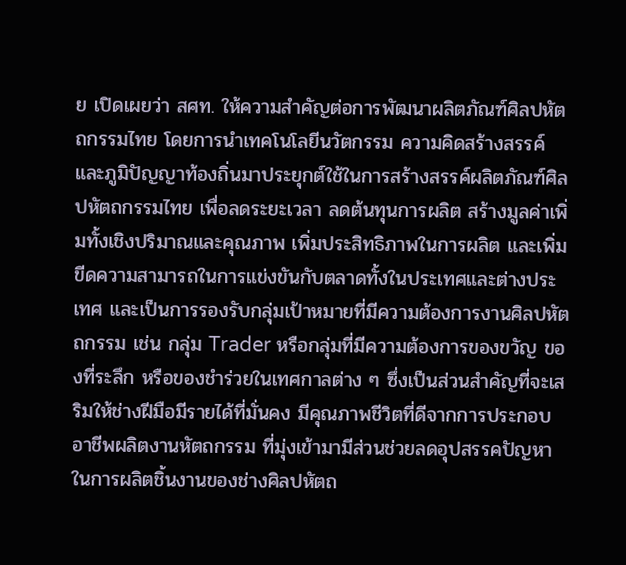ย เปิดเผยว่า สศท. ให้ความสำคัญต่อการพัฒนาผลิตภัณฑ์ศิลปหัตถกรรมไทย โดยการนำเทคโนโลยีนวัตกรรม ความคิดสร้างสรรค์ และภูมิปัญญาท้องถิ่นมาประยุกต์ใช้ในการสร้างสรรค์ผลิตภัณฑ์ศิลปหัตถกรรมไทย เพื่อลดระยะเวลา ลดต้นทุนการผลิต สร้างมูลค่าเพิ่มทั้งเชิงปริมาณและคุณภาพ เพิ่มประสิทธิภาพในการผลิต และเพิ่มขีดความสามารถในการแข่งขันกับตลาดทั้งในประเทศและต่างประเทศ และเป็นการรองรับกลุ่มเป้าหมายที่มีความต้องการงานศิลปหัตถกรรม เช่น กลุ่ม Trader หรือกลุ่มที่มีความต้องการของขวัญ ของที่ระลึก หรือของชำร่วยในเทศกาลต่าง ๆ ซึ่งเป็นส่วนสำคัญที่จะเสริมให้ช่างฝีมือมีรายได้ที่มั่นคง มีคุณภาพชีวิตที่ดีจากการประกอบอาชีพผลิตงานหัตถกรรม ที่มุ่งเข้ามามีส่วนช่วยลดอุปสรรคปัญหาในการผลิตชิ้นงานของช่างศิลปหัตถ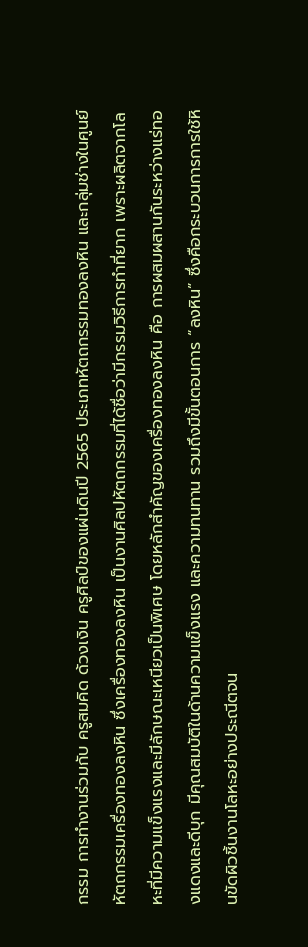กรรม การทำงานร่วมกับ ครูสมคิด ด้วงเงิน ครูศิลป์ของแผ่นดินปี 2565 ประเภทหัตถกรรมทองลงหิน และกลุ่มช่างในศูนย์หัตถกรรมเครื่องทองลงหิน ซึ่งเครื่องทองลงหิน เป็นงานศิลปหัตถกรรมที่ได้ชื่อว่ามีกรรมวิธีการทำที่ยาก เพราะผลิตจากโลหะที่มีความแข็งแรงและมีลักษณะเหนียวเป็นพิเศษ โดยหลักสำคัญของเครื่องทองลงหิน คือ การผสมผสานกันระหว่างแร่ทองแดงและดีบุก มีคุณสมบัติในด้านความแข็งแรง และความทนทาน รวมถึงมีขั้นตอนการ “ลงหิน” ซึ่งคือกระบวนการการใช้หินขัดผิวชิ้นงานโลหะอย่างประณีตจน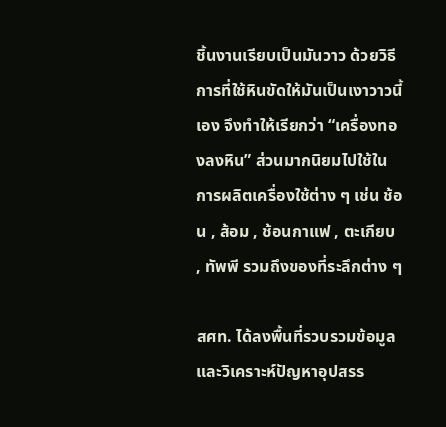ชิ้นงานเรียบเป็นมันวาว ด้วยวิธีการที่ใช้หินขัดให้มันเป็นเงาวาวนี้เอง จึงทำให้เรียกว่า “เครื่องทองลงหิน” ส่วนมากนิยมไปใช้ในการผลิตเครื่องใช้ต่าง ๆ เช่น ช้อน , ส้อม , ช้อนกาแฟ , ตะเกียบ , ทัพพี รวมถึงของที่ระลึกต่าง ๆ

สศท. ได้ลงพื้นที่รวบรวมข้อมูล และวิเคราะห์ปัญหาอุปสรร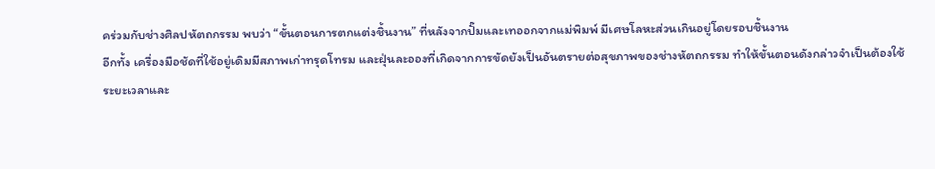คร่วมกับช่างศิลปหัตถกรรม พบว่า “ขั้นตอนการตกแต่งชิ้นงาน” ที่หลังจากปั๊มและเทออกจากแม่พิมพ์ มีเศษโลหะส่วนเกินอยู่โดยรอบชิ้นงาน
อีกทั้ง เครื่องมือชัดที่ใช้อยู่เดิมมีสภาพเก่าทรุดโทรม และฝุ่นละอองที่เกิดจากการขัดยังเป็นอันตรายต่อสุขภาพของช่างหัตถกรรม ทำให้ขั้นตอนดังกล่าวจำเป็นต้องใช้ระยะเวลาและ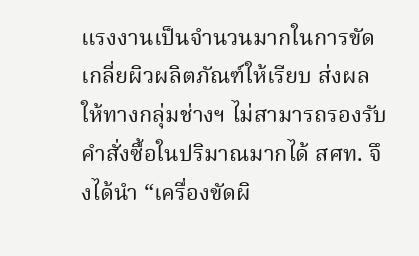แรงงานเป็นจำนวนมากในการขัดเกลี่ยผิวผลิตภัณฑ์ให้เรียบ ส่งผลให้ทางกลุ่มช่างฯ ไม่สามารถรองรับคำสั่งซื้อในปริมาณมากได้ สศท. จึงได้นำ “เครื่องขัดผิ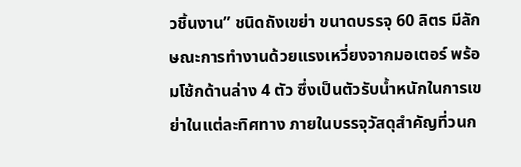วชิ้นงาน” ชนิดถังเขย่า ขนาดบรรจุ 60 ลิตร มีลักษณะการทำงานด้วยแรงเหวี่ยงจากมอเตอร์ พร้อมโช้กด้านล่าง 4 ตัว ซึ่งเป็นตัวรับน้ำหนักในการเขย่าในแต่ละทิศทาง ภายในบรรจุวัสดุสำคัญที่วนก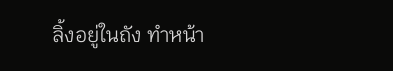ลิ้งอยู่ในถัง ทำหน้า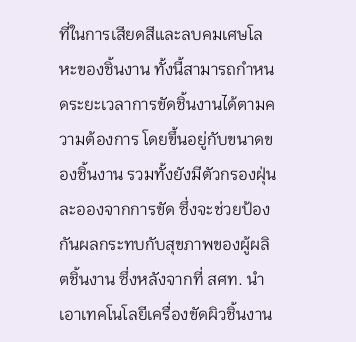ที่ในการเสียดสีและลบคมเศษโลหะของชิ้นงาน ทั้งนี้สามารถกำหนดระยะเวลาการขัดชิ้นงานได้ตามความต้องการ โดยขึ้นอยู่กับขนาดของชิ้นงาน รวมทั้งยังมีตัวกรองฝุ่นละอองจากการขัด ซึ่งจะช่วยป้องกันผลกระทบกับสุขภาพของผู้ผลิตชิ้นงาน ซึ่งหลังจากที่ สศท. นำเอาเทคโนโลยีเครื่องขัดผิวชิ้นงาน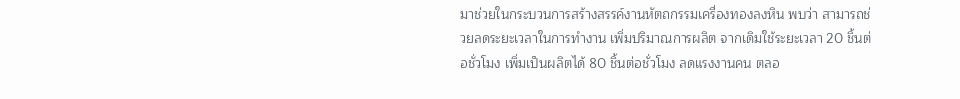มาช่วยในกระบวนการสร้างสรรค์งานหัตถกรรมเครื่องทองลงหิน พบว่า สามารถช่วยลดระยะเวลาในการทำงาน เพิ่มปริมาณการผลิต จากเดิมใช้ระยะเวลา 20 ชิ้นต่อชั่วโมง เพิ่มเป็นผลิตได้ 80 ชิ้นต่อชั่วโมง ลดแรงงานคน ตลอ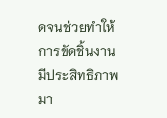ดจนช่วยทำให้การขัดชิ้นงานมีประสิทธิภาพมา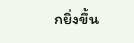กยิ่งขึ้น